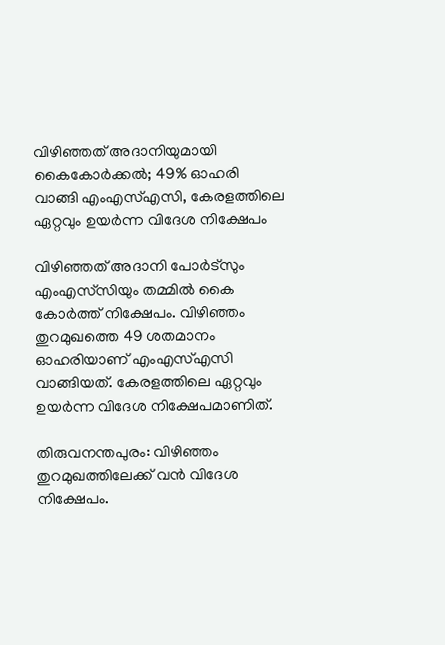വിഴിഞ്ഞത് അദാനിയുമായി കൈകോര്‍ക്കല്‍; 49% ഓഹരി വാങ്ങി എംഎസ്എസി, കേരളത്തിലെ ഏറ്റവും ഉയര്‍ന്ന വിദേശ നിക്ഷേപം

വിഴിഞ്ഞത് അദാനി പോര്‍ട്‌സും എംഎസ്‌സിയും തമ്മില്‍ കൈ കോര്‍ത്ത് നിക്ഷേപം. വിഴിഞ്ഞം തുറമുഖത്തെ 49 ശതമാനം ഓഹരിയാണ് എംഎസ്എസി വാങ്ങിയത്. കേരളത്തിലെ ഏറ്റവും ഉയര്‍ന്ന വിദേശ നിക്ഷേപമാണിത്.

തിരുവനന്തപുരം: വിഴിഞ്ഞം തുറമുഖത്തിലേക്ക് വന്‍ വിദേശ നിക്ഷേപം.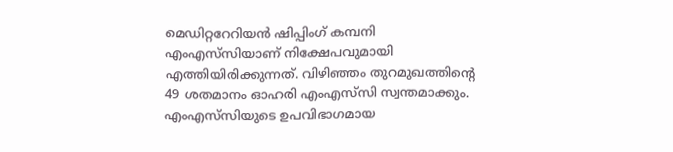മെഡിറ്ററേറിയന്‍ ഷിപ്പിംഗ് കമ്പനി എംഎസ്‌സിയാണ് നിക്ഷേപവുമായി എത്തിയിരിക്കുന്നത്. വിഴിഞ്ഞം തുറമുഖത്തിന്റെ 49 ശതമാനം ഓഹരി എംഎസ്‌സി സ്വന്തമാക്കും. എംഎസ്‌സിയുടെ ഉപവിഭാഗമായ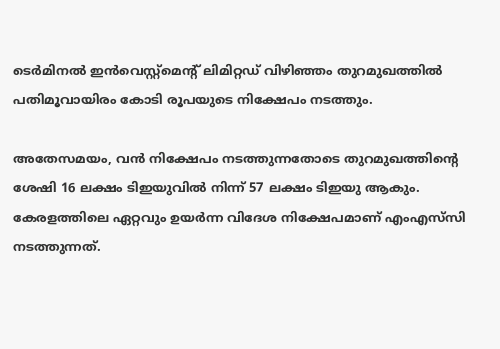ടെര്‍മിനല്‍ ഇന്‍വെസ്റ്റ്‌മെന്റ് ലിമിറ്റഡ് വിഴിഞ്ഞം തുറമുഖത്തില്‍ പതിമൂവായിരം കോടി രൂപയുടെ നിക്ഷേപം നടത്തും.

അതേസമയം, വന്‍ നിക്ഷേപം നടത്തുന്നതോടെ തുറമുഖത്തിന്റെ ശേഷി 16 ലക്ഷം ടിഇയുവില്‍ നിന്ന് 57 ലക്ഷം ടിഇയു ആകും. കേരളത്തിലെ ഏറ്റവും ഉയര്‍ന്ന വിദേശ നിക്ഷേപമാണ് എംഎസ്‌സി നടത്തുന്നത്.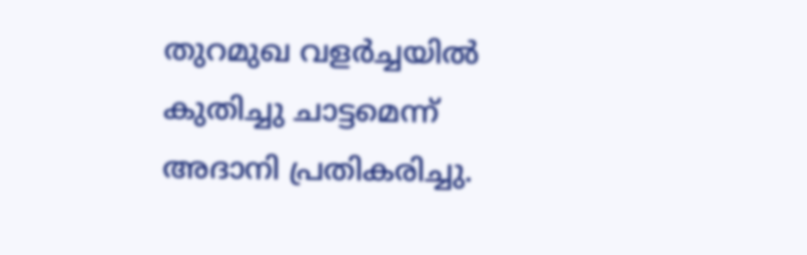തുറമുഖ വളര്‍ച്ചയില്‍ കുതിച്ചു ചാട്ടമെന്ന് അദാനി പ്രതികരിച്ചു.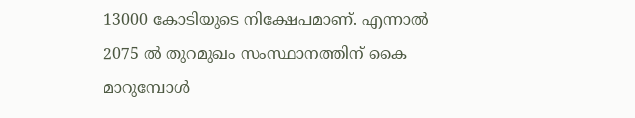13000 കോടിയുടെ നിക്ഷേപമാണ്. എന്നാല്‍ 2075 ല്‍ തുറമുഖം സംസ്ഥാനത്തിന് കൈ മാറുമ്പോള്‍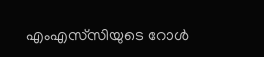എംഎസ്‌സിയുടെ റോള്‍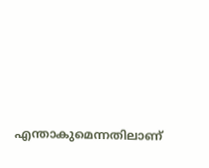എന്താകുമെന്നതിലാണ്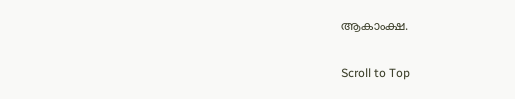ആകാംക്ഷ.

Scroll to Top